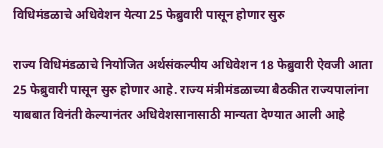विधिमंडळाचे अधिवेशन येत्या 25 फेब्रुवारी पासून होणार सुरु

राज्य विधिमंडळाचे नियोजित अर्थसंकल्पीय अधिवेशन 18 फेब्रुवारी ऐवजी आता 25 फेब्रुवारी पासून सुरु होणार आहे. राज्य मंत्रीमंडळाच्या बैठकीत राज्यपालांना याबबात विनंती केल्यानंतर अधिवेशसानासाठी मान्यता देण्यात आली आहे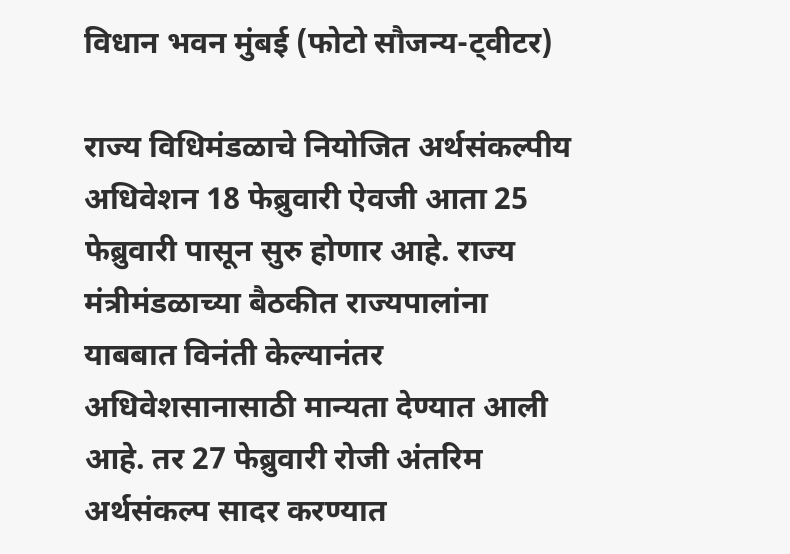विधान भवन मुंबई (फोटो सौजन्य-ट्वीटर)

राज्य विधिमंडळाचे नियोजित अर्थसंकल्पीय अधिवेशन 18 फेब्रुवारी ऐवजी आता 25 फेब्रुवारी पासून सुरु होणार आहे. राज्य मंत्रीमंडळाच्या बैठकीत राज्यपालांना याबबात विनंती केल्यानंतर अधिवेशसानासाठी मान्यता देण्यात आली आहे. तर 27 फेब्रुवारी रोजी अंतरिम अर्थसंकल्प सादर करण्यात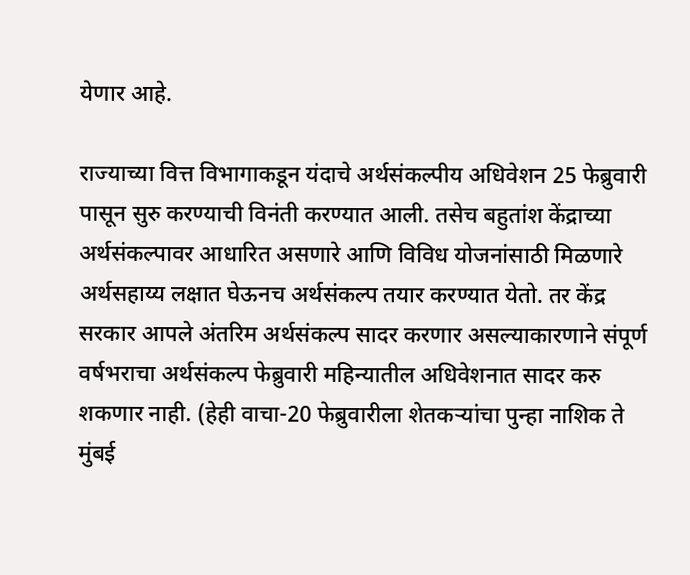येणार आहे.

राज्याच्या वित्त विभागाकडून यंदाचे अर्थसंकल्पीय अधिवेशन 25 फेब्रुवारी पासून सुरु करण्याची विनंती करण्यात आली. तसेच बहुतांश केंद्राच्या अर्थसंकल्पावर आधारित असणारे आणि विविध योजनांसाठी मिळणारे अर्थसहाय्य लक्षात घेऊनच अर्थसंकल्प तयार करण्यात येतो. तर केंद्र सरकार आपले अंतरिम अर्थसंकल्प सादर करणार असल्याकारणाने संपूर्ण वर्षभराचा अर्थसंकल्प फेब्रुवारी महिन्यातील अधिवेशनात सादर करु शकणार नाही. (हेही वाचा-20 फेब्रुवारीला शेतकऱ्यांचा पुन्हा नाशिक ते मुंबई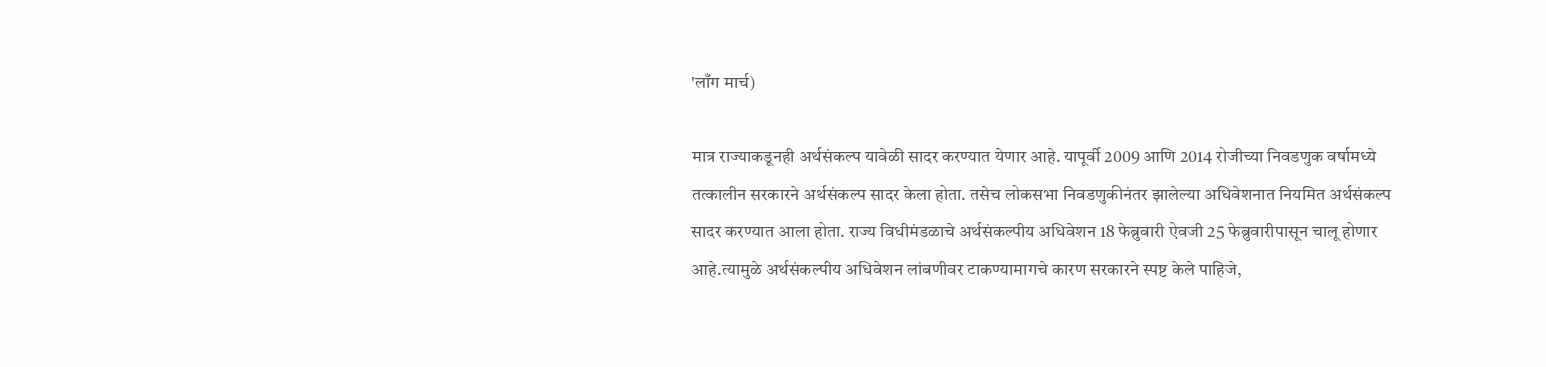'लाँग मार्च)

मात्र राज्याकडूनही अर्थसंकल्प यावेळी सादर करण्यात येणार आहे. यापूर्वी 2009 आणि 2014 रोजीच्या निवडणुक वर्षामध्ये तत्कालीन सरकारने अर्थसंकल्प सादर केला होता. तसेच लोकसभा निवडणुकीनंतर झालेल्या अधिवेशनात नियमित अर्थसंकल्प सादर करण्यात आला होता. राज्य विधीमंडळाचे अर्थसंकल्पीय अधिवेशन 18 फेब्रुवारी ऐवजी 25 फेब्रुवारीपासून चालू होणार आहे.त्यामुळे अर्थसंकल्पीय अधिवेशन लांबणीवर टाकण्यामागचे कारण सरकारने स्पष्ट केले पाहिजे,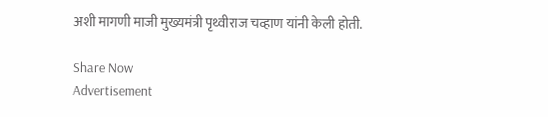अशी मागणी माजी मुख्यमंत्री पृथ्वीराज चव्हाण यांनी केली होती.

Share Now
Advertisement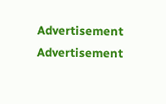Advertisement
Advertisement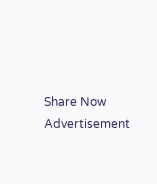Share Now
Advertisement